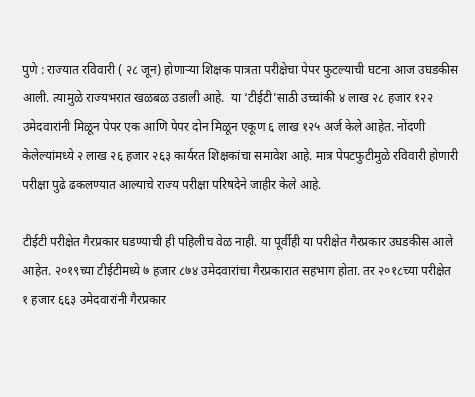पुणे : राज्यात रविवारी ( २८ जून) होणाऱ्या शिक्षक पात्रता परीक्षेचा पेपर फुटल्याची घटना आज उघडकीस आली. त्यामुळे राज्यभरात खळबळ उडाली आहे.  या ‘टीईटी’साठी उच्चांकी ४ लाख २८ हजार १२२ उमेदवारांनी मिळून पेपर एक आणि पेपर दोन मिळून एकूण ६ लाख १२५ अर्ज केले आहेत. नोंदणी केलेल्यांमध्ये २ लाख २६ हजार २६३ कार्यरत शिक्षकांचा समावेश आहे. मात्र पेपटफुटीमुळे रविवारी होणारी परीक्षा पुढे ढकलण्यात आल्याचे राज्य परीक्षा परिषदेने जाहीर केले आहे.

टीईटी परीक्षेत गैरप्रकार घडण्याची ही पहिलीच वेळ नाही. या पूर्वीही या परीक्षेत गैरप्रकार उघडकीस आले आहेत. २०१९च्या टीईटीमध्ये ७ हजार ८७४ उमेदवारांचा गैरप्रकारात सहभाग होता. तर २०१८च्या परीक्षेत १ हजार ६६३ उमेदवारांनी गैरप्रकार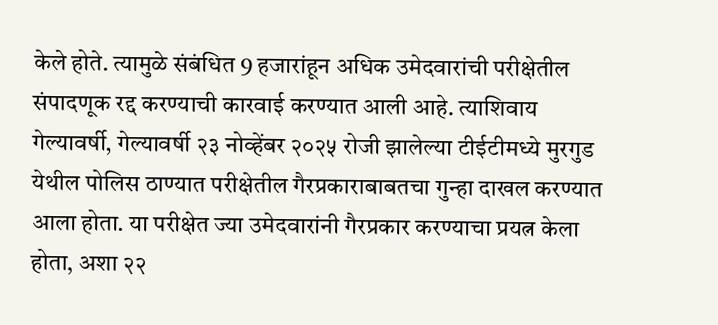केले होते. त्यामुळे संबंधित 9 हजारांहून अधिक उमेदवारांची परीक्षेतील संपादणूक रद्द करण्याची कारवाई करण्यात आली आहे. त्याशिवाय गेल्यावर्षी, गेल्यावर्षी २३ नोव्हेंबर २०२५ रोजी झालेल्या टीईटीमध्ये मुरगुड येथील पोलिस ठाण्यात परीक्षेतील गैरप्रकाराबाबतचा गुन्हा दाखल करण्यात आला होता. या परीक्षेत ज्या उमेदवारांनी गैरप्रकार करण्याचा प्रयत्न केला होता, अशा २२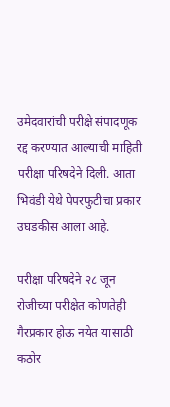उमेदवारांची परीक्षे संपादणूक रद्द करण्यात आल्याची माहिती परीक्षा परिषदेने दिली. आता भिवंडी येथे पेपरफुटीचा प्रकार उघडकीस आला आहे.

परीक्षा परिषदेने २८ जून रोजीच्या परीक्षेत कोणतेही गैरप्रकार होऊ नयेत यासाठी कठोर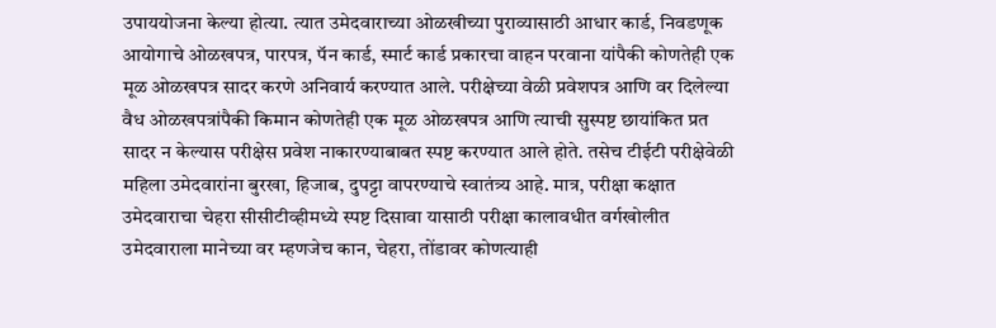उपाययोजना केल्या होत्या. त्यात उमेदवाराच्या ओळखीच्या पुराव्यासाठी आधार कार्ड, निवडणूक आयोगाचे ओळखपत्र, पारपत्र, पॅन कार्ड, स्मार्ट कार्ड प्रकारचा वाहन परवाना यांपैकी कोणतेही एक मूळ ओळखपत्र सादर करणे अनिवार्य करण्यात आले. परीक्षेच्या वेळी प्रवेशपत्र आणि वर दिलेल्या वैध ओळखपत्रांपैकी किमान कोणतेही एक मूळ ओळखपत्र आणि त्याची सुस्पष्ट छायांकित प्रत सादर न केल्यास परीक्षेस प्रवेश नाकारण्याबाबत स्पष्ट करण्यात आले होते. तसेच टीईटी परीक्षेवेळी महिला उमेदवारांना बुरखा, हिजाब, दुपट्टा वापरण्याचे स्वातंत्र्य आहे. मात्र, परीक्षा कक्षात उमेदवाराचा चेहरा सीसीटीव्हीमध्ये स्पष्ट दिसावा यासाठी परीक्षा कालावधीत वर्गखोलीत उमेदवाराला मानेच्या वर म्हणजेच कान, चेहरा, तोंडावर कोणत्याही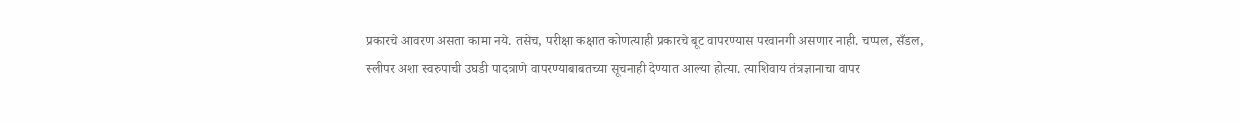प्रकारचे आवरण असता कामा नये. तसेच, परीक्षा कक्षात कोणत्याही प्रकारचे बूट वापरण्यास परवानगी असणार नाही. चप्पल, सँडल, स्लीपर अशा स्वरुपाची उघडी पादत्राणे वापरण्याबाबतच्या सूचनाही देण्यात आल्या होत्या. त्याशिवाय तंत्रज्ञानाचा वापर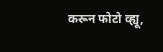करून फोटो व्ह्यू,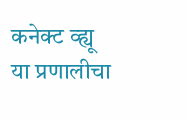कनेक्ट व्ह्यू या प्रणालीचा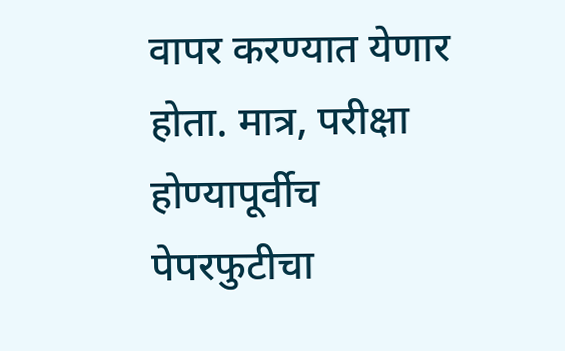वापर करण्यात येणार होता. मात्र, परीक्षा होण्यापूर्वीच पेपरफुटीचा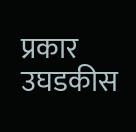प्रकार उघडकीस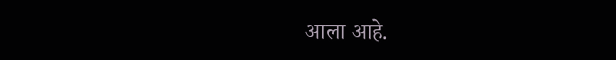आला आहे.